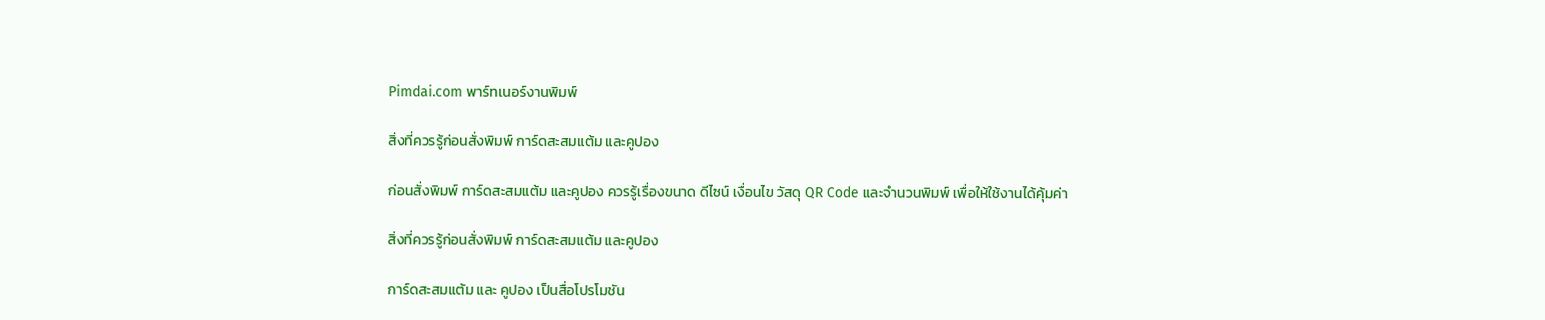Pimdai.com พาร์ทเนอร์งานพิมพ์

สิ่งที่ควรรู้ก่อนสั่งพิมพ์ การ์ดสะสมแต้ม และคูปอง

ก่อนสั่งพิมพ์ การ์ดสะสมแต้ม และคูปอง ควรรู้เรื่องขนาด ดีไซน์ เงื่อนไข วัสดุ QR Code และจำนวนพิมพ์ เพื่อให้ใช้งานได้คุ้มค่า

สิ่งที่ควรรู้ก่อนสั่งพิมพ์ การ์ดสะสมแต้ม และคูปอง

การ์ดสะสมแต้ม และ คูปอง เป็นสื่อโปรโมชัน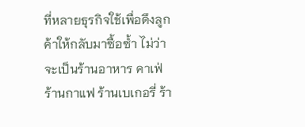ที่หลายธุรกิจใช้เพื่อดึงลูกค้าให้กลับมาซื้อซ้ำ ไม่ว่าจะเป็นร้านอาหาร คาเฟ่ ร้านกาแฟ ร้านเบเกอรี่ ร้า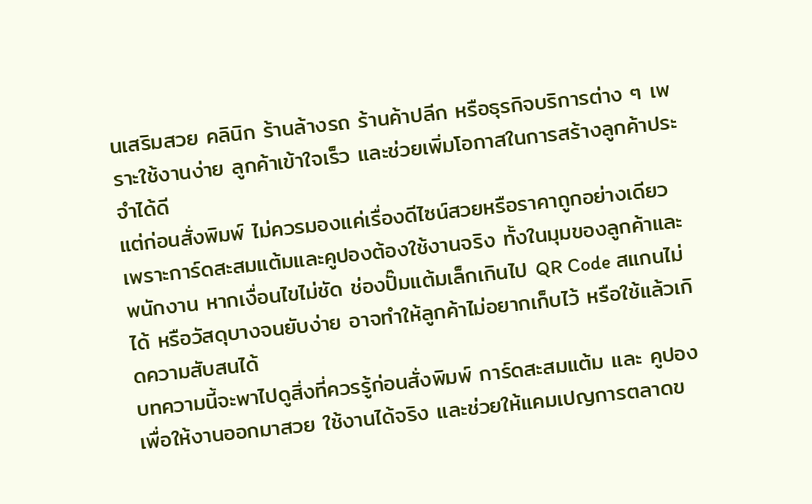นเสริมสวย คลินิก ร้านล้างรถ ร้านค้าปลีก หรือธุรกิจบริการต่าง ๆ เพราะใช้งานง่าย ลูกค้าเข้าใจเร็ว และช่วยเพิ่มโอกาสในการสร้างลูกค้าประจำได้ดี
แต่ก่อนสั่งพิมพ์ ไม่ควรมองแค่เรื่องดีไซน์สวยหรือราคาถูกอย่างเดียว เพราะการ์ดสะสมแต้มและคูปองต้องใช้งานจริง ทั้งในมุมของลูกค้าและพนักงาน หากเงื่อนไขไม่ชัด ช่องปั๊มแต้มเล็กเกินไป QR Code สแกนไม่ได้ หรือวัสดุบางจนยับง่าย อาจทำให้ลูกค้าไม่อยากเก็บไว้ หรือใช้แล้วเกิดความสับสนได้
บทความนี้จะพาไปดูสิ่งที่ควรรู้ก่อนสั่งพิมพ์ การ์ดสะสมแต้ม และ คูปอง เพื่อให้งานออกมาสวย ใช้งานได้จริง และช่วยให้แคมเปญการตลาดข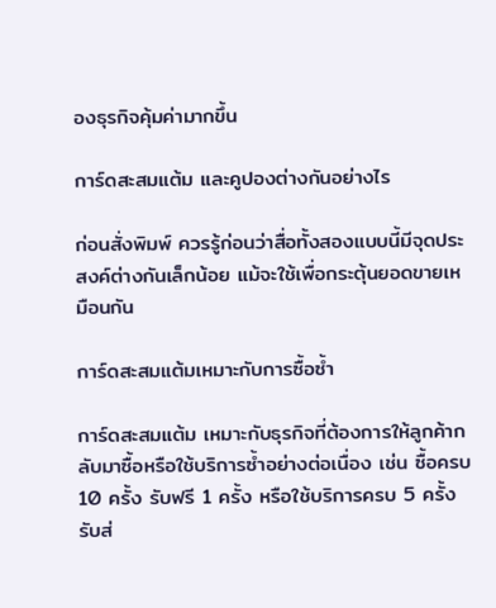องธุรกิจคุ้มค่ามากขึ้น

การ์ดสะสมแต้ม และคูปองต่างกันอย่างไร

ก่อนสั่งพิมพ์ ควรรู้ก่อนว่าสื่อทั้งสองแบบนี้มีจุดประสงค์ต่างกันเล็กน้อย แม้จะใช้เพื่อกระตุ้นยอดขายเหมือนกัน

การ์ดสะสมแต้มเหมาะกับการซื้อซ้ำ

การ์ดสะสมแต้ม เหมาะกับธุรกิจที่ต้องการให้ลูกค้ากลับมาซื้อหรือใช้บริการซ้ำอย่างต่อเนื่อง เช่น ซื้อครบ 10 ครั้ง รับฟรี 1 ครั้ง หรือใช้บริการครบ 5 ครั้ง รับส่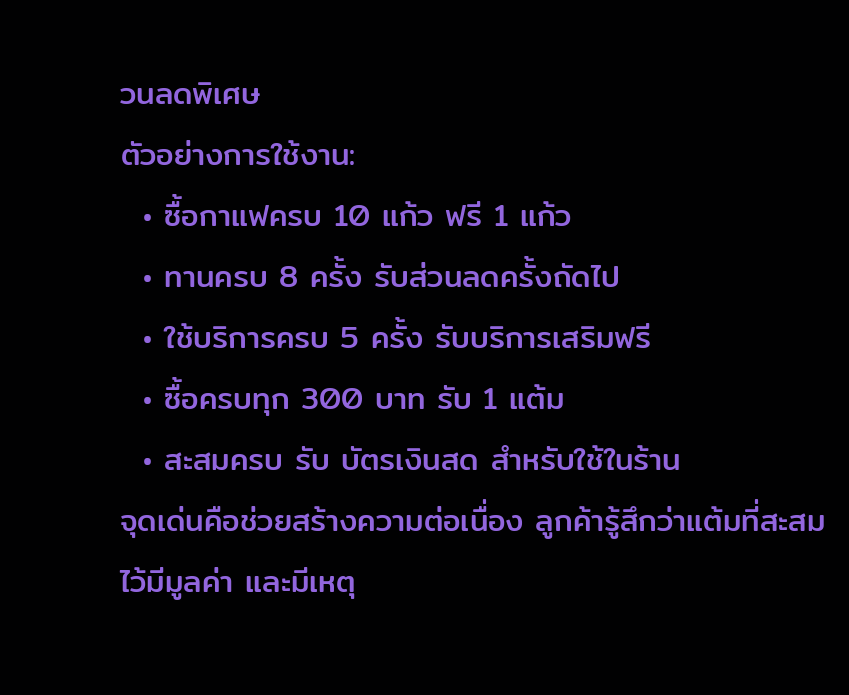วนลดพิเศษ
ตัวอย่างการใช้งาน:
  • ซื้อกาแฟครบ 10 แก้ว ฟรี 1 แก้ว
  • ทานครบ 8 ครั้ง รับส่วนลดครั้งถัดไป
  • ใช้บริการครบ 5 ครั้ง รับบริการเสริมฟรี
  • ซื้อครบทุก 300 บาท รับ 1 แต้ม
  • สะสมครบ รับ บัตรเงินสด สำหรับใช้ในร้าน
จุดเด่นคือช่วยสร้างความต่อเนื่อง ลูกค้ารู้สึกว่าแต้มที่สะสมไว้มีมูลค่า และมีเหตุ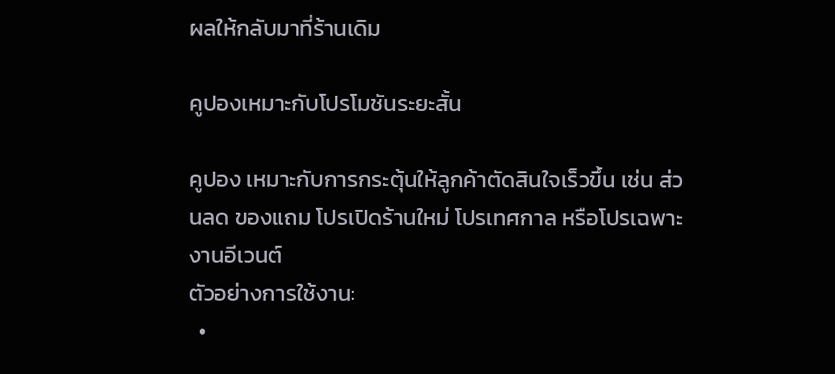ผลให้กลับมาที่ร้านเดิม

คูปองเหมาะกับโปรโมชันระยะสั้น

คูปอง เหมาะกับการกระตุ้นให้ลูกค้าตัดสินใจเร็วขึ้น เช่น ส่วนลด ของแถม โปรเปิดร้านใหม่ โปรเทศกาล หรือโปรเฉพาะงานอีเวนต์
ตัวอย่างการใช้งาน:
  •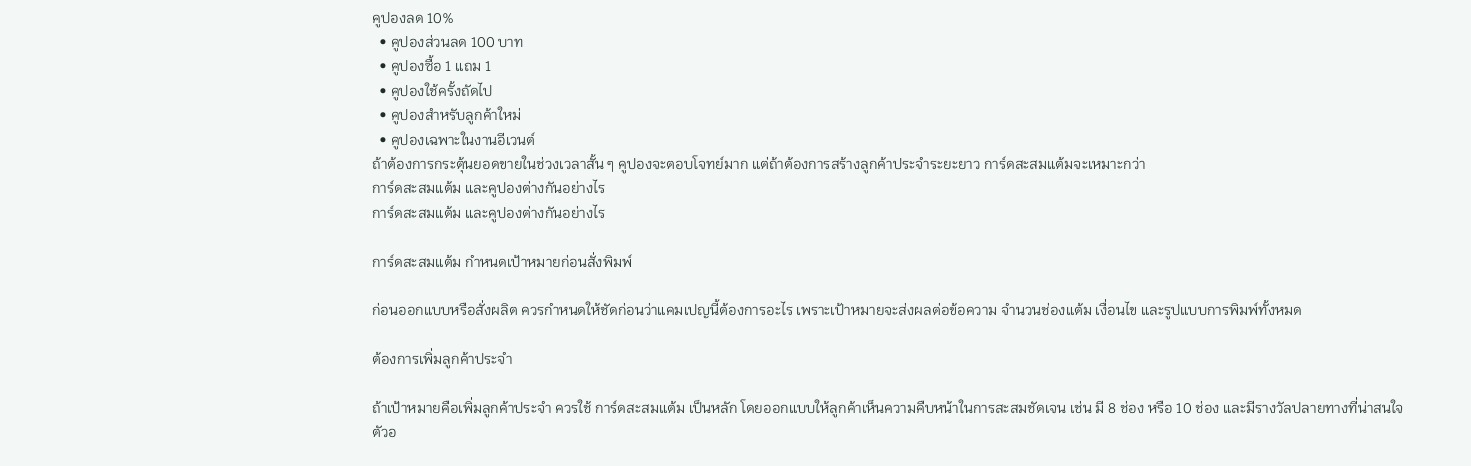คูปองลด 10%
  • คูปองส่วนลด 100 บาท
  • คูปองซื้อ 1 แถม 1
  • คูปองใช้ครั้งถัดไป
  • คูปองสำหรับลูกค้าใหม่
  • คูปองเฉพาะในงานอีเวนต์
ถ้าต้องการกระตุ้นยอดขายในช่วงเวลาสั้น ๆ คูปองจะตอบโจทย์มาก แต่ถ้าต้องการสร้างลูกค้าประจำระยะยาว การ์ดสะสมแต้มจะเหมาะกว่า
การ์ดสะสมแต้ม และคูปองต่างกันอย่างไร
การ์ดสะสมแต้ม และคูปองต่างกันอย่างไร

การ์ดสะสมแต้ม กำหนดเป้าหมายก่อนสั่งพิมพ์

ก่อนออกแบบหรือสั่งผลิต ควรกำหนดให้ชัดก่อนว่าแคมเปญนี้ต้องการอะไร เพราะเป้าหมายจะส่งผลต่อข้อความ จำนวนช่องแต้ม เงื่อนไข และรูปแบบการพิมพ์ทั้งหมด

ต้องการเพิ่มลูกค้าประจำ

ถ้าเป้าหมายคือเพิ่มลูกค้าประจำ ควรใช้ การ์ดสะสมแต้ม เป็นหลัก โดยออกแบบให้ลูกค้าเห็นความคืบหน้าในการสะสมชัดเจน เช่น มี 8 ช่อง หรือ 10 ช่อง และมีรางวัลปลายทางที่น่าสนใจ
ตัวอ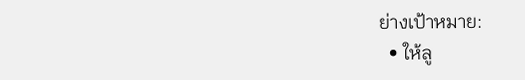ย่างเป้าหมาย:
  • ให้ลู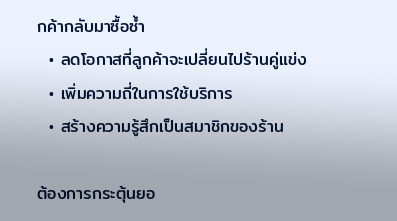กค้ากลับมาซื้อซ้ำ
  • ลดโอกาสที่ลูกค้าจะเปลี่ยนไปร้านคู่แข่ง
  • เพิ่มความถี่ในการใช้บริการ
  • สร้างความรู้สึกเป็นสมาชิกของร้าน

ต้องการกระตุ้นยอ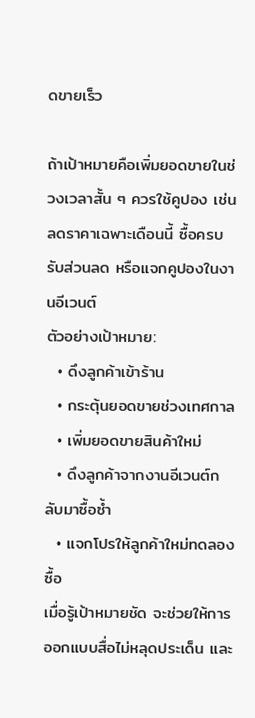ดขายเร็ว

ถ้าเป้าหมายคือเพิ่มยอดขายในช่วงเวลาสั้น ๆ ควรใช้คูปอง เช่น ลดราคาเฉพาะเดือนนี้ ซื้อครบรับส่วนลด หรือแจกคูปองในงานอีเวนต์
ตัวอย่างเป้าหมาย:
  • ดึงลูกค้าเข้าร้าน
  • กระตุ้นยอดขายช่วงเทศกาล
  • เพิ่มยอดขายสินค้าใหม่
  • ดึงลูกค้าจากงานอีเวนต์กลับมาซื้อซ้ำ
  • แจกโปรให้ลูกค้าใหม่ทดลองซื้อ
เมื่อรู้เป้าหมายชัด จะช่วยให้การออกแบบสื่อไม่หลุดประเด็น และ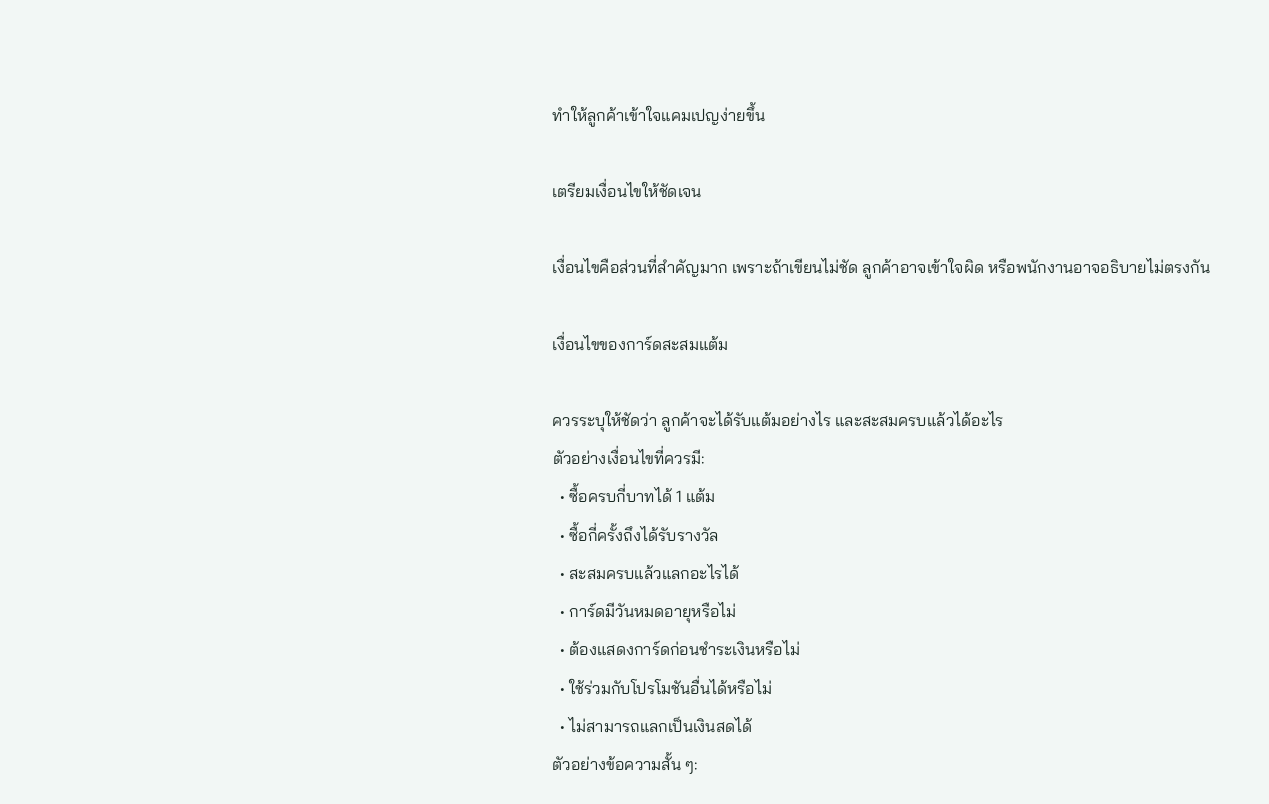ทำให้ลูกค้าเข้าใจแคมเปญง่ายขึ้น

เตรียมเงื่อนไขให้ชัดเจน

เงื่อนไขคือส่วนที่สำคัญมาก เพราะถ้าเขียนไม่ชัด ลูกค้าอาจเข้าใจผิด หรือพนักงานอาจอธิบายไม่ตรงกัน

เงื่อนไขของการ์ดสะสมแต้ม

ควรระบุให้ชัดว่า ลูกค้าจะได้รับแต้มอย่างไร และสะสมครบแล้วได้อะไร
ตัวอย่างเงื่อนไขที่ควรมี:
  • ซื้อครบกี่บาทได้ 1 แต้ม
  • ซื้อกี่ครั้งถึงได้รับรางวัล
  • สะสมครบแล้วแลกอะไรได้
  • การ์ดมีวันหมดอายุหรือไม่
  • ต้องแสดงการ์ดก่อนชำระเงินหรือไม่
  • ใช้ร่วมกับโปรโมชันอื่นได้หรือไม่
  • ไม่สามารถแลกเป็นเงินสดได้
ตัวอย่างข้อความสั้น ๆ: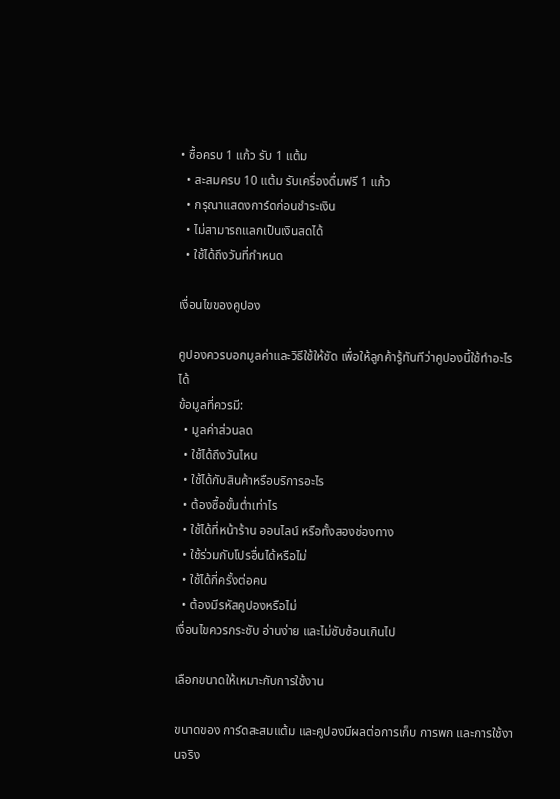• ซื้อครบ 1 แก้ว รับ 1 แต้ม
  • สะสมครบ 10 แต้ม รับเครื่องดื่มฟรี 1 แก้ว
  • กรุณาแสดงการ์ดก่อนชำระเงิน
  • ไม่สามารถแลกเป็นเงินสดได้
  • ใช้ได้ถึงวันที่กำหนด

เงื่อนไขของคูปอง

คูปองควรบอกมูลค่าและวิธีใช้ให้ชัด เพื่อให้ลูกค้ารู้ทันทีว่าคูปองนี้ใช้ทำอะไรได้
ข้อมูลที่ควรมี:
  • มูลค่าส่วนลด
  • ใช้ได้ถึงวันไหน
  • ใช้ได้กับสินค้าหรือบริการอะไร
  • ต้องซื้อขั้นต่ำเท่าไร
  • ใช้ได้ที่หน้าร้าน ออนไลน์ หรือทั้งสองช่องทาง
  • ใช้ร่วมกับโปรอื่นได้หรือไม่
  • ใช้ได้กี่ครั้งต่อคน
  • ต้องมีรหัสคูปองหรือไม่
เงื่อนไขควรกระชับ อ่านง่าย และไม่ซับซ้อนเกินไป

เลือกขนาดให้เหมาะกับการใช้งาน

ขนาดของ การ์ดสะสมแต้ม และคูปองมีผลต่อการเก็บ การพก และการใช้งานจริง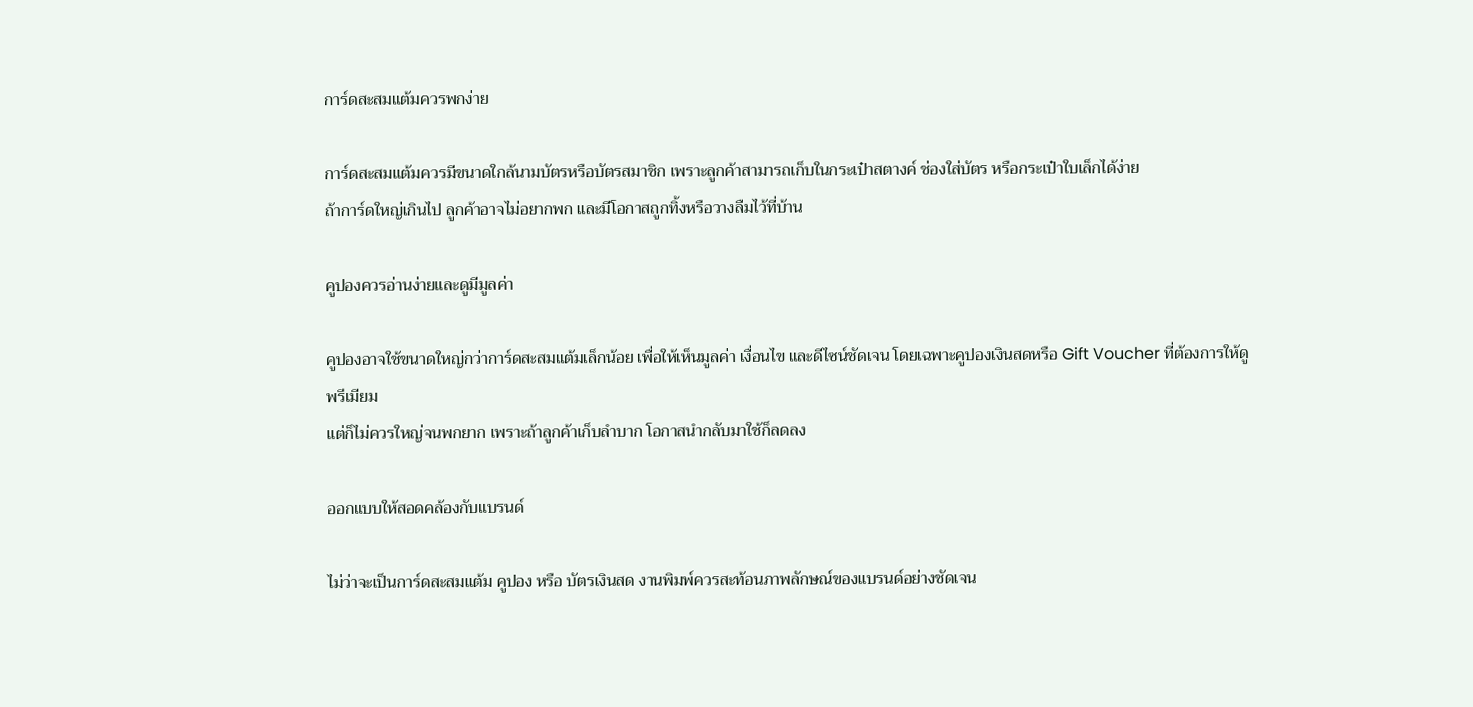การ์ดสะสมแต้มควรพกง่าย

การ์ดสะสมแต้มควรมีขนาดใกล้นามบัตรหรือบัตรสมาชิก เพราะลูกค้าสามารถเก็บในกระเป๋าสตางค์ ช่องใส่บัตร หรือกระเป๋าใบเล็กได้ง่าย
ถ้าการ์ดใหญ่เกินไป ลูกค้าอาจไม่อยากพก และมีโอกาสถูกทิ้งหรือวางลืมไว้ที่บ้าน

คูปองควรอ่านง่ายและดูมีมูลค่า

คูปองอาจใช้ขนาดใหญ่กว่าการ์ดสะสมแต้มเล็กน้อย เพื่อให้เห็นมูลค่า เงื่อนไข และดีไซน์ชัดเจน โดยเฉพาะคูปองเงินสดหรือ Gift Voucher ที่ต้องการให้ดูพรีเมียม
แต่ก็ไม่ควรใหญ่จนพกยาก เพราะถ้าลูกค้าเก็บลำบาก โอกาสนำกลับมาใช้ก็ลดลง

ออกแบบให้สอดคล้องกับแบรนด์

ไม่ว่าจะเป็นการ์ดสะสมแต้ม คูปอง หรือ บัตรเงินสด งานพิมพ์ควรสะท้อนภาพลักษณ์ของแบรนด์อย่างชัดเจน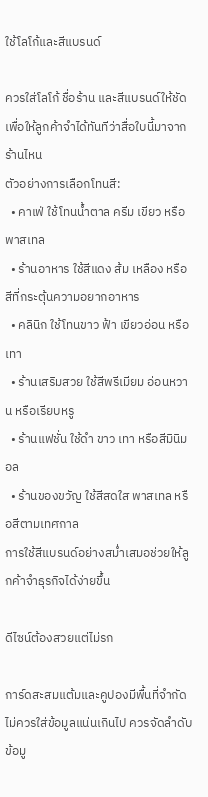ใช้โลโก้และสีแบรนด์

ควรใส่โลโก้ ชื่อร้าน และสีแบรนด์ให้ชัด เพื่อให้ลูกค้าจำได้ทันทีว่าสื่อใบนี้มาจากร้านไหน
ตัวอย่างการเลือกโทนสี:
  • คาเฟ่ ใช้โทนน้ำตาล ครีม เขียว หรือพาสเทล
  • ร้านอาหาร ใช้สีแดง ส้ม เหลือง หรือสีที่กระตุ้นความอยากอาหาร
  • คลินิก ใช้โทนขาว ฟ้า เขียวอ่อน หรือเทา
  • ร้านเสริมสวย ใช้สีพรีเมียม อ่อนหวาน หรือเรียบหรู
  • ร้านแฟชั่น ใช้ดำ ขาว เทา หรือสีมินิมอล
  • ร้านของขวัญ ใช้สีสดใส พาสเทล หรือสีตามเทศกาล
การใช้สีแบรนด์อย่างสม่ำเสมอช่วยให้ลูกค้าจำธุรกิจได้ง่ายขึ้น

ดีไซน์ต้องสวยแต่ไม่รก

การ์ดสะสมแต้มและคูปองมีพื้นที่จำกัด ไม่ควรใส่ข้อมูลแน่นเกินไป ควรจัดลำดับข้อมู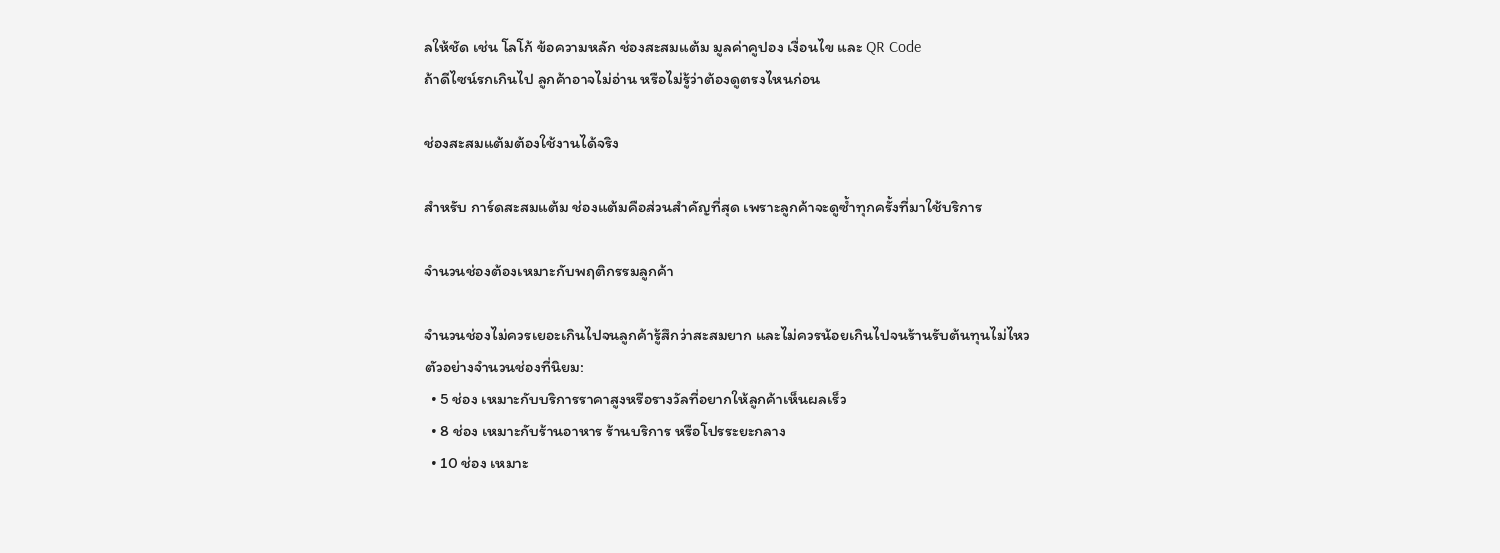ลให้ชัด เช่น โลโก้ ข้อความหลัก ช่องสะสมแต้ม มูลค่าคูปอง เงื่อนไข และ QR Code
ถ้าดีไซน์รกเกินไป ลูกค้าอาจไม่อ่าน หรือไม่รู้ว่าต้องดูตรงไหนก่อน

ช่องสะสมแต้มต้องใช้งานได้จริง

สำหรับ การ์ดสะสมแต้ม ช่องแต้มคือส่วนสำคัญที่สุด เพราะลูกค้าจะดูซ้ำทุกครั้งที่มาใช้บริการ

จำนวนช่องต้องเหมาะกับพฤติกรรมลูกค้า

จำนวนช่องไม่ควรเยอะเกินไปจนลูกค้ารู้สึกว่าสะสมยาก และไม่ควรน้อยเกินไปจนร้านรับต้นทุนไม่ไหว
ตัวอย่างจำนวนช่องที่นิยม:
  • 5 ช่อง เหมาะกับบริการราคาสูงหรือรางวัลที่อยากให้ลูกค้าเห็นผลเร็ว
  • 8 ช่อง เหมาะกับร้านอาหาร ร้านบริการ หรือโปรระยะกลาง
  • 10 ช่อง เหมาะ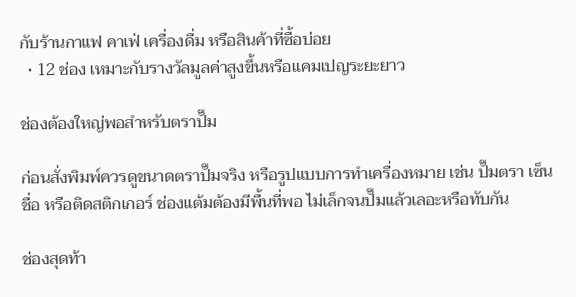กับร้านกาแฟ คาเฟ่ เครื่องดื่ม หรือสินค้าที่ซื้อบ่อย
  • 12 ช่อง เหมาะกับรางวัลมูลค่าสูงขึ้นหรือแคมเปญระยะยาว

ช่องต้องใหญ่พอสำหรับตราปั๊ม

ก่อนสั่งพิมพ์ควรดูขนาดตราปั๊มจริง หรือรูปแบบการทำเครื่องหมาย เช่น ปั๊มตรา เซ็นชื่อ หรือติดสติกเกอร์ ช่องแต้มต้องมีพื้นที่พอ ไม่เล็กจนปั๊มแล้วเลอะหรือทับกัน

ช่องสุดท้า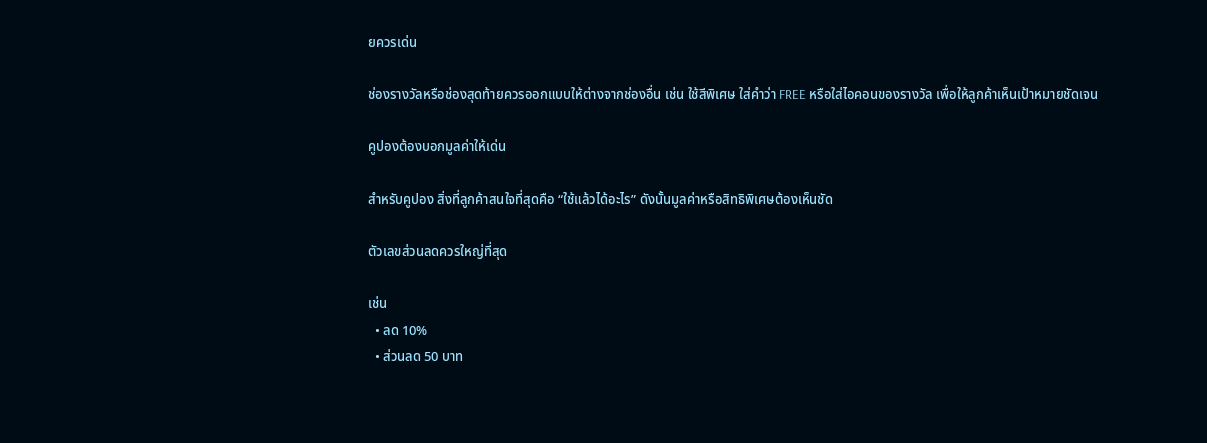ยควรเด่น

ช่องรางวัลหรือช่องสุดท้ายควรออกแบบให้ต่างจากช่องอื่น เช่น ใช้สีพิเศษ ใส่คำว่า FREE หรือใส่ไอคอนของรางวัล เพื่อให้ลูกค้าเห็นเป้าหมายชัดเจน

คูปองต้องบอกมูลค่าให้เด่น

สำหรับคูปอง สิ่งที่ลูกค้าสนใจที่สุดคือ “ใช้แล้วได้อะไร” ดังนั้นมูลค่าหรือสิทธิพิเศษต้องเห็นชัด

ตัวเลขส่วนลดควรใหญ่ที่สุด

เช่น
  • ลด 10%
  • ส่วนลด 50 บาท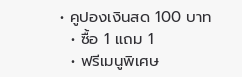• คูปองเงินสด 100 บาท
  • ซื้อ 1 แถม 1
  • ฟรีเมนูพิเศษ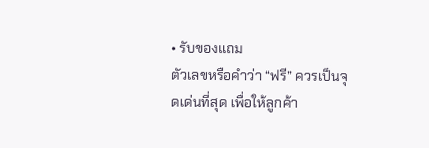• รับของแถม
ตัวเลขหรือคำว่า “ฟรี” ควรเป็นจุดเด่นที่สุด เพื่อให้ลูกค้า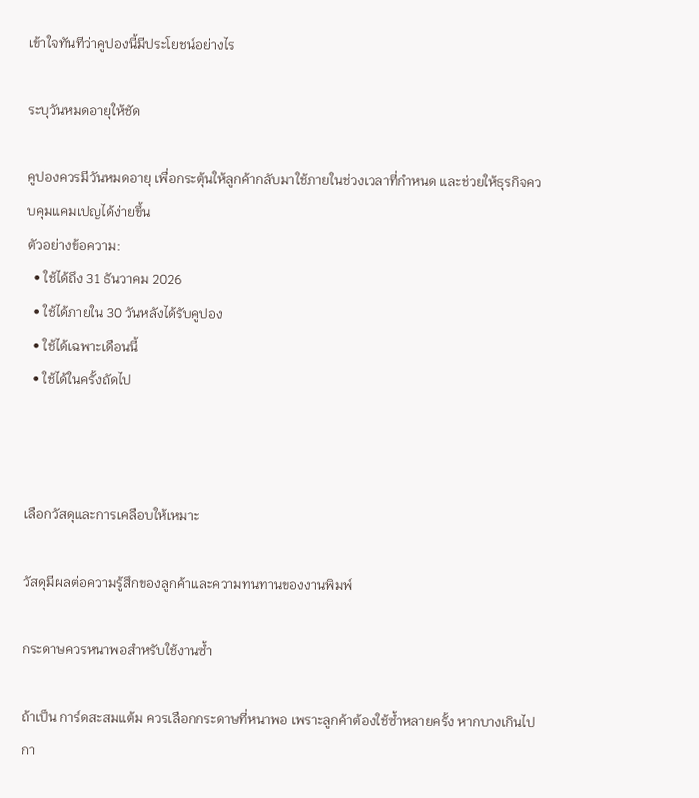เข้าใจทันทีว่าคูปองนี้มีประโยชน์อย่างไร

ระบุวันหมดอายุให้ชัด

คูปองควรมีวันหมดอายุ เพื่อกระตุ้นให้ลูกค้ากลับมาใช้ภายในช่วงเวลาที่กำหนด และช่วยให้ธุรกิจควบคุมแคมเปญได้ง่ายขึ้น
ตัวอย่างข้อความ:
  • ใช้ได้ถึง 31 ธันวาคม 2026
  • ใช้ได้ภายใน 30 วันหลังได้รับคูปอง
  • ใช้ได้เฉพาะเดือนนี้
  • ใช้ได้ในครั้งถัดไป



เลือกวัสดุและการเคลือบให้เหมาะ

วัสดุมีผลต่อความรู้สึกของลูกค้าและความทนทานของงานพิมพ์

กระดาษควรหนาพอสำหรับใช้งานซ้ำ

ถ้าเป็น การ์ดสะสมแต้ม ควรเลือกกระดาษที่หนาพอ เพราะลูกค้าต้องใช้ซ้ำหลายครั้ง หากบางเกินไป กา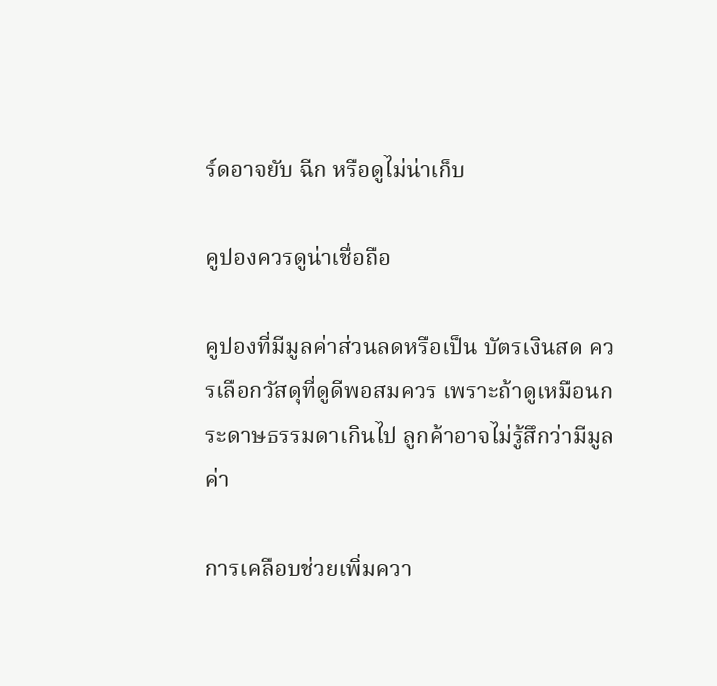ร์ดอาจยับ ฉีก หรือดูไม่น่าเก็บ

คูปองควรดูน่าเชื่อถือ

คูปองที่มีมูลค่าส่วนลดหรือเป็น บัตรเงินสด ควรเลือกวัสดุที่ดูดีพอสมควร เพราะถ้าดูเหมือนกระดาษธรรมดาเกินไป ลูกค้าอาจไม่รู้สึกว่ามีมูลค่า

การเคลือบช่วยเพิ่มควา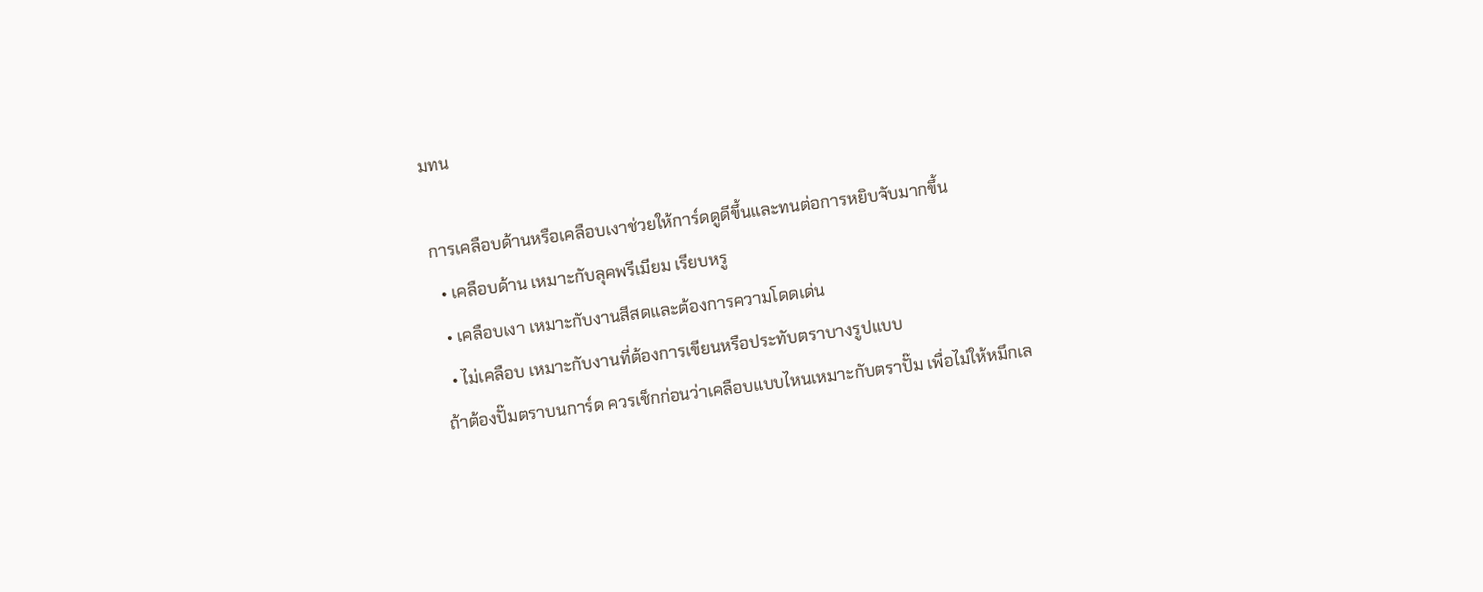มทน

การเคลือบด้านหรือเคลือบเงาช่วยให้การ์ดดูดีขึ้นและทนต่อการหยิบจับมากขึ้น
  • เคลือบด้าน เหมาะกับลุคพรีเมียม เรียบหรู
  • เคลือบเงา เหมาะกับงานสีสดและต้องการความโดดเด่น
  • ไม่เคลือบ เหมาะกับงานที่ต้องการเขียนหรือประทับตราบางรูปแบบ
ถ้าต้องปั๊มตราบนการ์ด ควรเช็กก่อนว่าเคลือบแบบไหนเหมาะกับตราปั๊ม เพื่อไม่ให้หมึกเล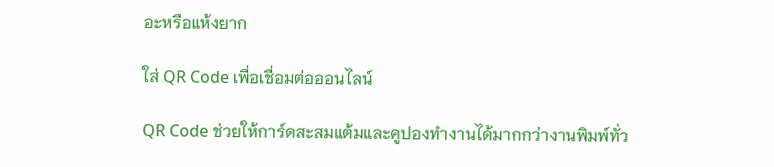อะหรือแห้งยาก

ใส่ QR Code เพื่อเชื่อมต่อออนไลน์

QR Code ช่วยให้การ์ดสะสมแต้มและคูปองทำงานได้มากกว่างานพิมพ์ทั่ว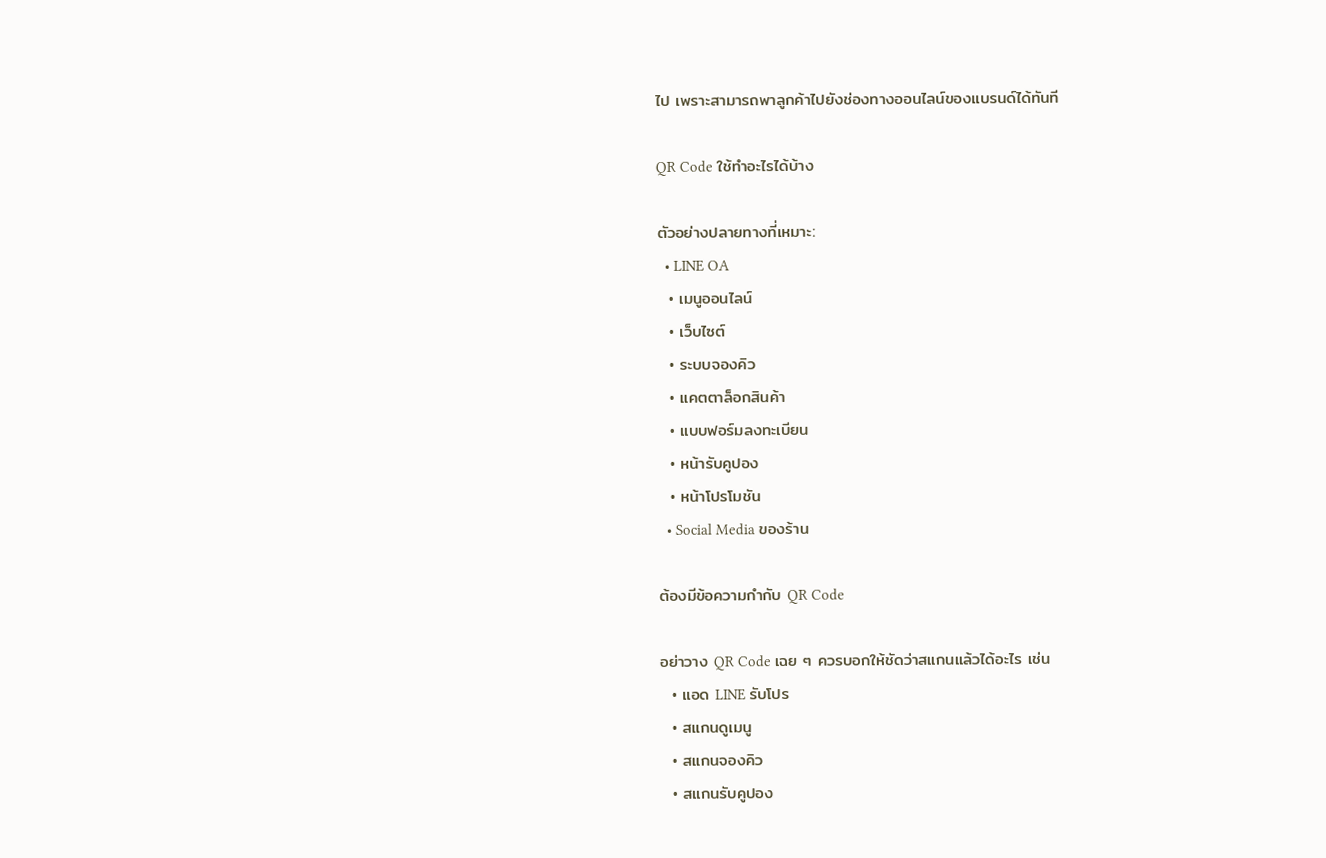ไป เพราะสามารถพาลูกค้าไปยังช่องทางออนไลน์ของแบรนด์ได้ทันที

QR Code ใช้ทำอะไรได้บ้าง

ตัวอย่างปลายทางที่เหมาะ:
  • LINE OA
  • เมนูออนไลน์
  • เว็บไซต์
  • ระบบจองคิว
  • แคตตาล็อกสินค้า
  • แบบฟอร์มลงทะเบียน
  • หน้ารับคูปอง
  • หน้าโปรโมชัน
  • Social Media ของร้าน

ต้องมีข้อความกำกับ QR Code

อย่าวาง QR Code เฉย ๆ ควรบอกให้ชัดว่าสแกนแล้วได้อะไร เช่น
  • แอด LINE รับโปร
  • สแกนดูเมนู
  • สแกนจองคิว
  • สแกนรับคูปอง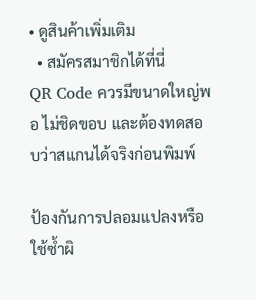• ดูสินค้าเพิ่มเติม
  • สมัครสมาชิกได้ที่นี่
QR Code ควรมีขนาดใหญ่พอ ไม่ชิดขอบ และต้องทดสอบว่าสแกนได้จริงก่อนพิมพ์

ป้องกันการปลอมแปลงหรือใช้ซ้ำผิ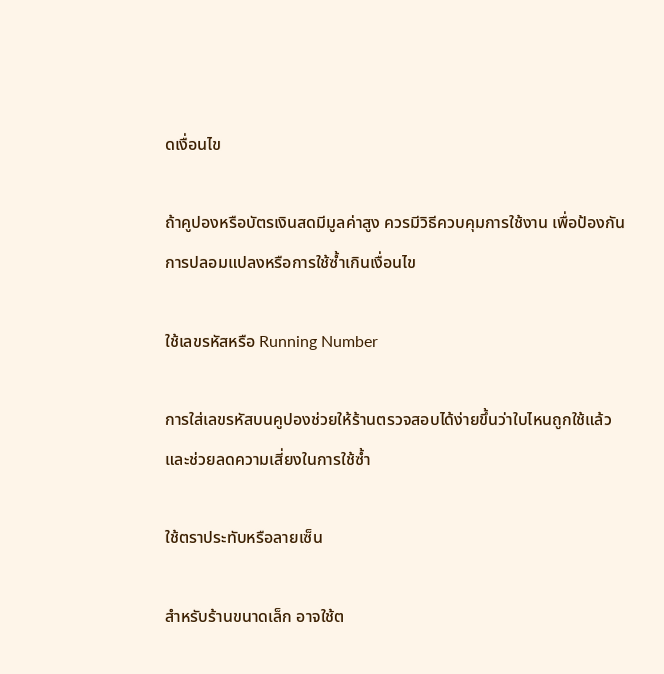ดเงื่อนไข

ถ้าคูปองหรือบัตรเงินสดมีมูลค่าสูง ควรมีวิธีควบคุมการใช้งาน เพื่อป้องกันการปลอมแปลงหรือการใช้ซ้ำเกินเงื่อนไข

ใช้เลขรหัสหรือ Running Number

การใส่เลขรหัสบนคูปองช่วยให้ร้านตรวจสอบได้ง่ายขึ้นว่าใบไหนถูกใช้แล้ว และช่วยลดความเสี่ยงในการใช้ซ้ำ

ใช้ตราประทับหรือลายเซ็น

สำหรับร้านขนาดเล็ก อาจใช้ต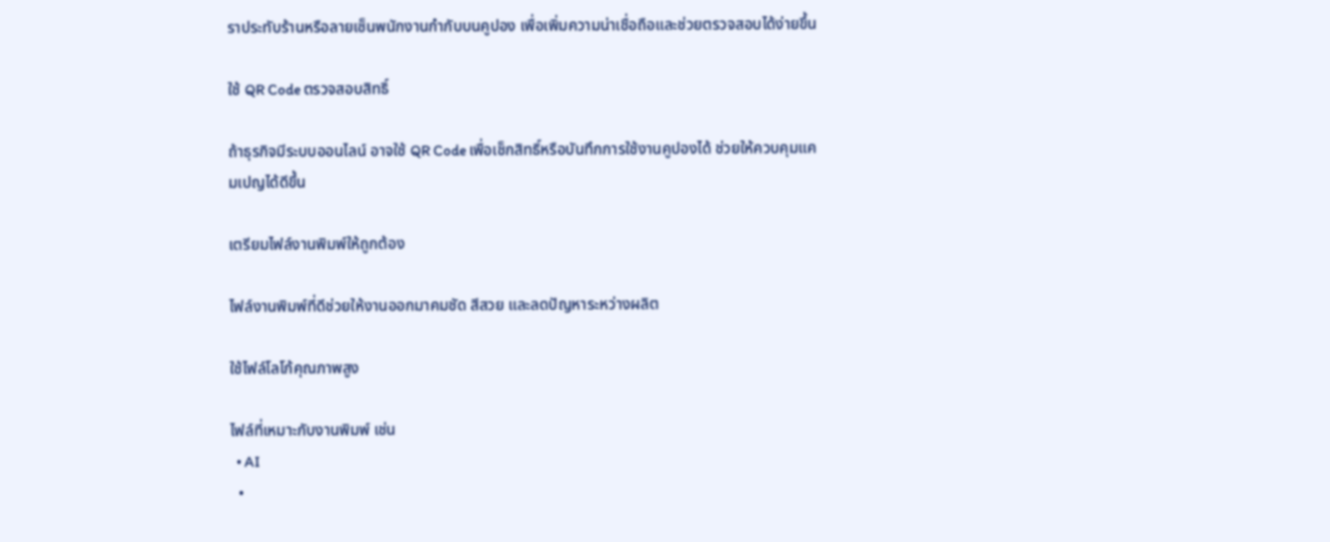ราประทับร้านหรือลายเซ็นพนักงานกำกับบนคูปอง เพื่อเพิ่มความน่าเชื่อถือและช่วยตรวจสอบได้ง่ายขึ้น

ใช้ QR Code ตรวจสอบสิทธิ์

ถ้าธุรกิจมีระบบออนไลน์ อาจใช้ QR Code เพื่อเช็กสิทธิ์หรือบันทึกการใช้งานคูปองได้ ช่วยให้ควบคุมแคมเปญได้ดีขึ้น

เตรียมไฟล์งานพิมพ์ให้ถูกต้อง

ไฟล์งานพิมพ์ที่ดีช่วยให้งานออกมาคมชัด สีสวย และลดปัญหาระหว่างผลิต

ใช้ไฟล์โลโก้คุณภาพสูง

ไฟล์ที่เหมาะกับงานพิมพ์ เช่น
  • AI
  •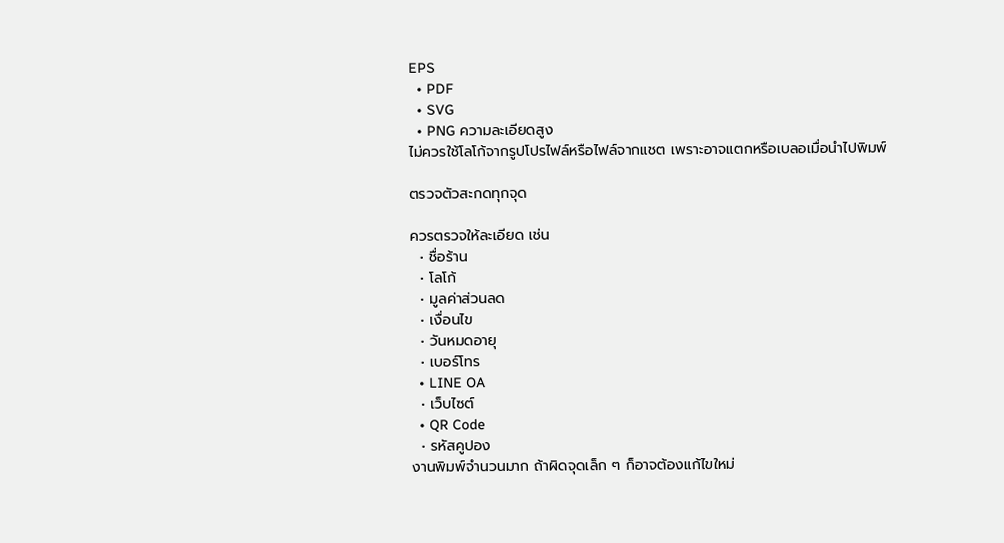EPS
  • PDF
  • SVG
  • PNG ความละเอียดสูง
ไม่ควรใช้โลโก้จากรูปโปรไฟล์หรือไฟล์จากแชต เพราะอาจแตกหรือเบลอเมื่อนำไปพิมพ์

ตรวจตัวสะกดทุกจุด

ควรตรวจให้ละเอียด เช่น
  • ชื่อร้าน
  • โลโก้
  • มูลค่าส่วนลด
  • เงื่อนไข
  • วันหมดอายุ
  • เบอร์โทร
  • LINE OA
  • เว็บไซต์
  • QR Code
  • รหัสคูปอง
งานพิมพ์จำนวนมาก ถ้าผิดจุดเล็ก ๆ ก็อาจต้องแก้ไขใหม่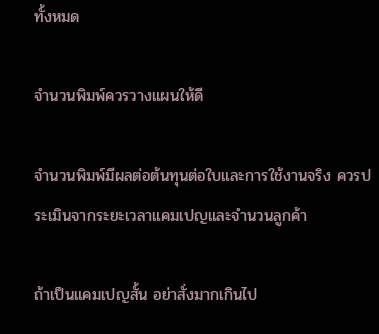ทั้งหมด

จำนวนพิมพ์ควรวางแผนให้ดี

จำนวนพิมพ์มีผลต่อต้นทุนต่อใบและการใช้งานจริง ควรประเมินจากระยะเวลาแคมเปญและจำนวนลูกค้า

ถ้าเป็นแคมเปญสั้น อย่าสั่งมากเกินไป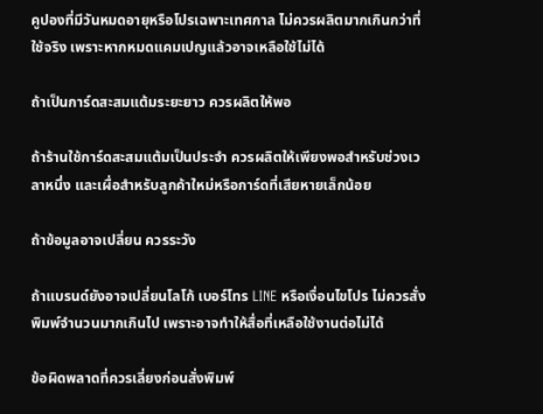คูปองที่มีวันหมดอายุหรือโปรเฉพาะเทศกาล ไม่ควรผลิตมากเกินกว่าที่ใช้จริง เพราะหากหมดแคมเปญแล้วอาจเหลือใช้ไม่ได้

ถ้าเป็นการ์ดสะสมแต้มระยะยาว ควรผลิตให้พอ

ถ้าร้านใช้การ์ดสะสมแต้มเป็นประจำ ควรผลิตให้เพียงพอสำหรับช่วงเวลาหนึ่ง และเผื่อสำหรับลูกค้าใหม่หรือการ์ดที่เสียหายเล็กน้อย

ถ้าข้อมูลอาจเปลี่ยน ควรระวัง

ถ้าแบรนด์ยังอาจเปลี่ยนโลโก้ เบอร์โทร LINE หรือเงื่อนไขโปร ไม่ควรสั่งพิมพ์จำนวนมากเกินไป เพราะอาจทำให้สื่อที่เหลือใช้งานต่อไม่ได้

ข้อผิดพลาดที่ควรเลี่ยงก่อนสั่งพิมพ์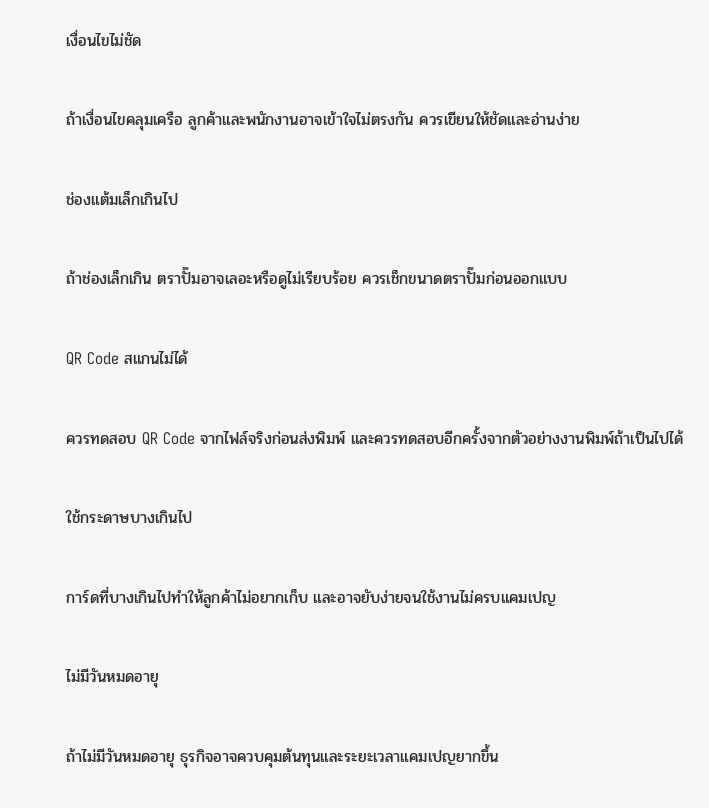เงื่อนไขไม่ชัด

ถ้าเงื่อนไขคลุมเครือ ลูกค้าและพนักงานอาจเข้าใจไม่ตรงกัน ควรเขียนให้ชัดและอ่านง่าย

ช่องแต้มเล็กเกินไป

ถ้าช่องเล็กเกิน ตราปั๊มอาจเลอะหรือดูไม่เรียบร้อย ควรเช็กขนาดตราปั๊มก่อนออกแบบ

QR Code สแกนไม่ได้

ควรทดสอบ QR Code จากไฟล์จริงก่อนส่งพิมพ์ และควรทดสอบอีกครั้งจากตัวอย่างงานพิมพ์ถ้าเป็นไปได้

ใช้กระดาษบางเกินไป

การ์ดที่บางเกินไปทำให้ลูกค้าไม่อยากเก็บ และอาจยับง่ายจนใช้งานไม่ครบแคมเปญ

ไม่มีวันหมดอายุ

ถ้าไม่มีวันหมดอายุ ธุรกิจอาจควบคุมต้นทุนและระยะเวลาแคมเปญยากขึ้น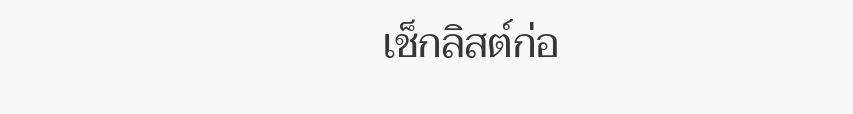เช็กลิสต์ก่อ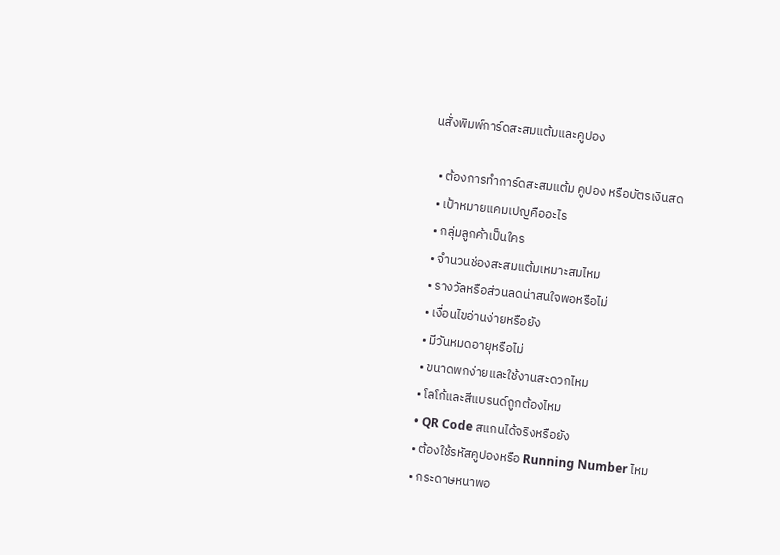นสั่งพิมพ์การ์ดสะสมแต้มและคูปอง

  • ต้องการทำการ์ดสะสมแต้ม คูปอง หรือบัตรเงินสด
  • เป้าหมายแคมเปญคืออะไร
  • กลุ่มลูกค้าเป็นใคร
  • จำนวนช่องสะสมแต้มเหมาะสมไหม
  • รางวัลหรือส่วนลดน่าสนใจพอหรือไม่
  • เงื่อนไขอ่านง่ายหรือยัง
  • มีวันหมดอายุหรือไม่
  • ขนาดพกง่ายและใช้งานสะดวกไหม
  • โลโก้และสีแบรนด์ถูกต้องไหม
  • QR Code สแกนได้จริงหรือยัง
  • ต้องใช้รหัสคูปองหรือ Running Number ไหม
  • กระดาษหนาพอ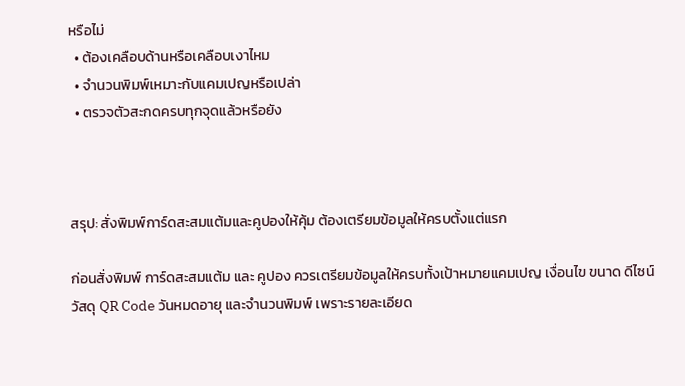หรือไม่
  • ต้องเคลือบด้านหรือเคลือบเงาไหม
  • จำนวนพิมพ์เหมาะกับแคมเปญหรือเปล่า
  • ตรวจตัวสะกดครบทุกจุดแล้วหรือยัง



สรุป: สั่งพิมพ์การ์ดสะสมแต้มและคูปองให้คุ้ม ต้องเตรียมข้อมูลให้ครบตั้งแต่แรก

ก่อนสั่งพิมพ์ การ์ดสะสมแต้ม และ คูปอง ควรเตรียมข้อมูลให้ครบทั้งเป้าหมายแคมเปญ เงื่อนไข ขนาด ดีไซน์ วัสดุ QR Code วันหมดอายุ และจำนวนพิมพ์ เพราะรายละเอียด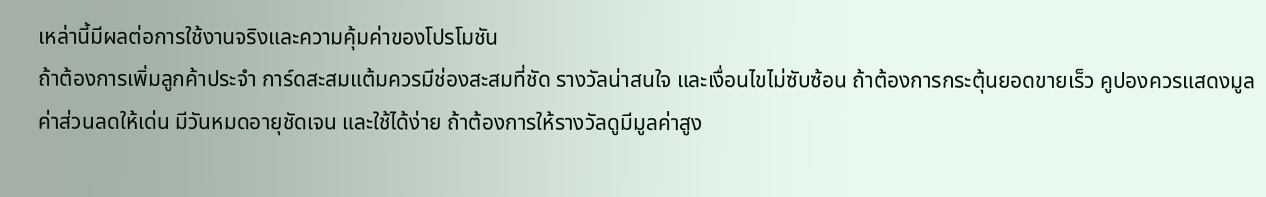เหล่านี้มีผลต่อการใช้งานจริงและความคุ้มค่าของโปรโมชัน
ถ้าต้องการเพิ่มลูกค้าประจำ การ์ดสะสมแต้มควรมีช่องสะสมที่ชัด รางวัลน่าสนใจ และเงื่อนไขไม่ซับซ้อน ถ้าต้องการกระตุ้นยอดขายเร็ว คูปองควรแสดงมูลค่าส่วนลดให้เด่น มีวันหมดอายุชัดเจน และใช้ได้ง่าย ถ้าต้องการให้รางวัลดูมีมูลค่าสูง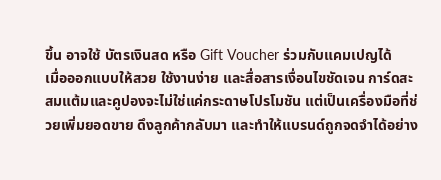ขึ้น อาจใช้ บัตรเงินสด หรือ Gift Voucher ร่วมกับแคมเปญได้
เมื่อออกแบบให้สวย ใช้งานง่าย และสื่อสารเงื่อนไขชัดเจน การ์ดสะสมแต้มและคูปองจะไม่ใช่แค่กระดาษโปรโมชัน แต่เป็นเครื่องมือที่ช่วยเพิ่มยอดขาย ดึงลูกค้ากลับมา และทำให้แบรนด์ถูกจดจำได้อย่าง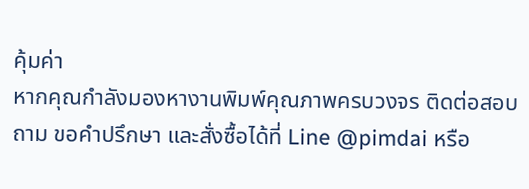คุ้มค่า
หากคุณกำลังมองหางานพิมพ์คุณภาพครบวงจร ติดต่อสอบถาม ขอคำปรึกษา และสั่งซื้อได้ที่ Line @pimdai หรือ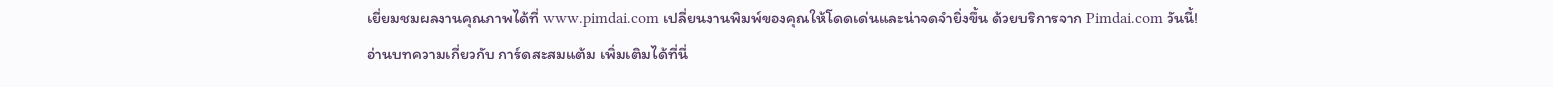เยี่ยมชมผลงานคุณภาพได้ที่ www.pimdai.com เปลี่ยนงานพิมพ์ของคุณให้โดดเด่นและน่าจดจำยิ่งขึ้น ด้วยบริการจาก Pimdai.com วันนี้!
อ่านบทความเกี่ยวกับ การ์ดสะสมแต้ม เพิ่มเติมได้ที่นี่